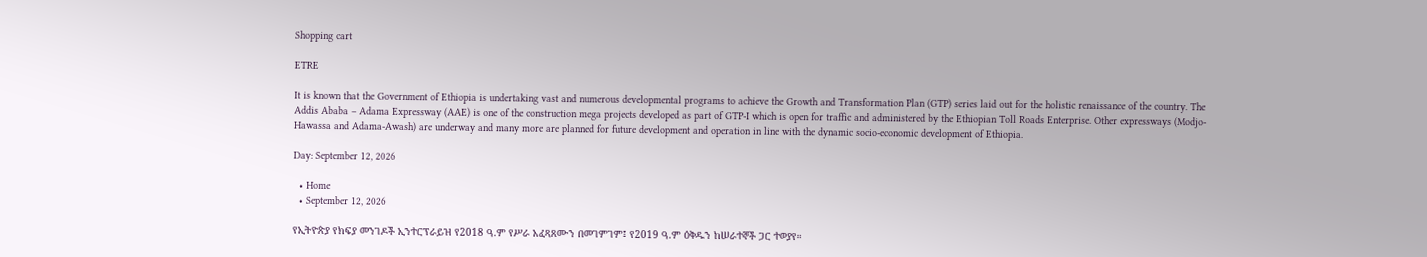Shopping cart

ETRE

It is known that the Government of Ethiopia is undertaking vast and numerous developmental programs to achieve the Growth and Transformation Plan (GTP) series laid out for the holistic renaissance of the country. The Addis Ababa – Adama Expressway (AAE) is one of the construction mega projects developed as part of GTP-I which is open for traffic and administered by the Ethiopian Toll Roads Enterprise. Other expressways (Modjo-Hawassa and Adama-Awash) are underway and many more are planned for future development and operation in line with the dynamic socio-economic development of Ethiopia.

Day: September 12, 2026

  • Home
  • September 12, 2026

የኢትዮጵያ የክፍያ መንገዶች ኢንተርፕራይዝ የ2018 ዓ.ም የሥራ አፈጻጸሙን በመገምገም፤ የ2019 ዓ.ም ዕቅዱን ከሠራተኞች ጋር ተወያየ።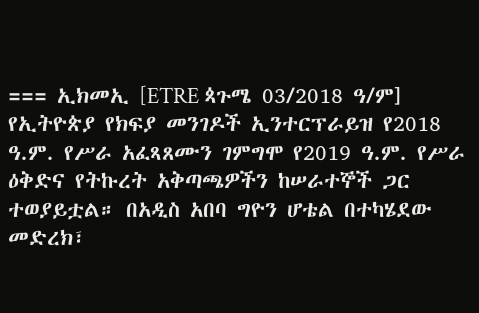=== ኢክመኢ [ETRE ጳጉሜ 03/2018 ዓ/ም] የኢትዮጵያ የክፍያ መንገዶች ኢንተርፕራይዝ የ2018 ዓ.ም. የሥራ አፈጻጸሙን ገምግሞ የ2019 ዓ.ም. የሥራ ዕቅድና የትኩረት አቅጣጫዎችን ከሠራተኞች ጋር ተወያይቷል። በአዲስ አበባ ግዮን ሆቴል በተካሄደው መድረክ፣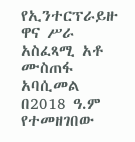የኢንተርፕራይዙ ዋና ሥራ አስፈጻሚ አቶ ሙስጠፋ አባሲመል በ2018 ዓ.ም የተመዘገበው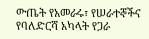ውጤት የአመራሩ፣ የሠራተኞችና የባለድርሻ አካላት የጋራ